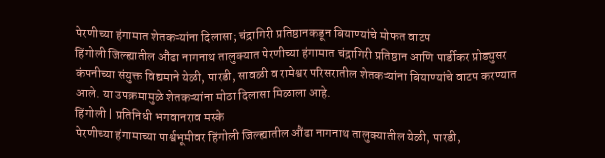पेरणीच्या हंगामात शेतकऱ्यांना दिलासा; चंद्रागिरी प्रतिष्ठानकडून बियाण्यांचे मोफत वाटप
हिंगोली जिल्ह्यातील औंढा नागनाथ तालुक्यात पेरणीच्या हंगामात चंद्रागिरी प्रतिष्ठान आणि पार्डीकर प्रोड्युसर कंपनीच्या संयुक्त विद्यमाने येळी, पारडी, सावळी व रामेश्वर परिसरातील शेतकऱ्यांना बियाण्यांचे वाटप करण्यात आले. या उपक्रमामुळे शेतकऱ्यांना मोठा दिलासा मिळाला आहे.
हिंगोली | प्रतिनिधी भगवानराव मस्के
पेरणीच्या हंगामाच्या पार्श्वभूमीवर हिंगोली जिल्ह्यातील औंढा नागनाथ तालुक्यातील येळी, पारडी,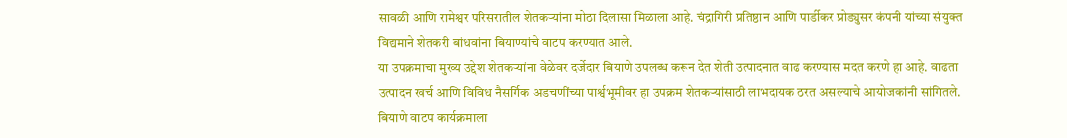सावळी आणि रामेश्वर परिसरातील शेतकऱ्यांना मोठा दिलासा मिळाला आहे. चंद्रागिरी प्रतिष्ठान आणि पार्डीकर प्रोड्युसर कंपनी यांच्या संयुक्त विद्यमाने शेतकरी बांधवांना बियाण्यांचे वाटप करण्यात आले.
या उपक्रमाचा मुख्य उद्देश शेतकऱ्यांना वेळेवर दर्जेदार बियाणे उपलब्ध करून देत शेती उत्पादनात वाढ करण्यास मदत करणे हा आहे. वाढता उत्पादन खर्च आणि विविध नैसर्गिक अडचणींच्या पार्श्वभूमीवर हा उपक्रम शेतकऱ्यांसाठी लाभदायक ठरत असल्याचे आयोजकांनी सांगितले.
बियाणे वाटप कार्यक्रमाला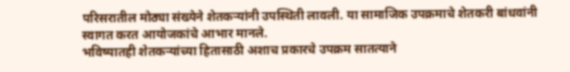परिसरातील मोठ्या संख्येने शेतकऱ्यांनी उपस्थिती लावली. या सामाजिक उपक्रमाचे शेतकरी बांधवांनी स्वागत करत आयोजकांचे आभार मानले.
भविष्यातही शेतकऱ्यांच्या हितासाठी अशाच प्रकारचे उपक्रम सातत्याने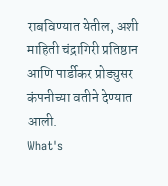राबविण्यात येतील, अशी माहिती चंद्रागिरी प्रतिष्ठान आणि पार्डीकर प्रोड्युसर कंपनीच्या वतीने देण्यात आली.
What's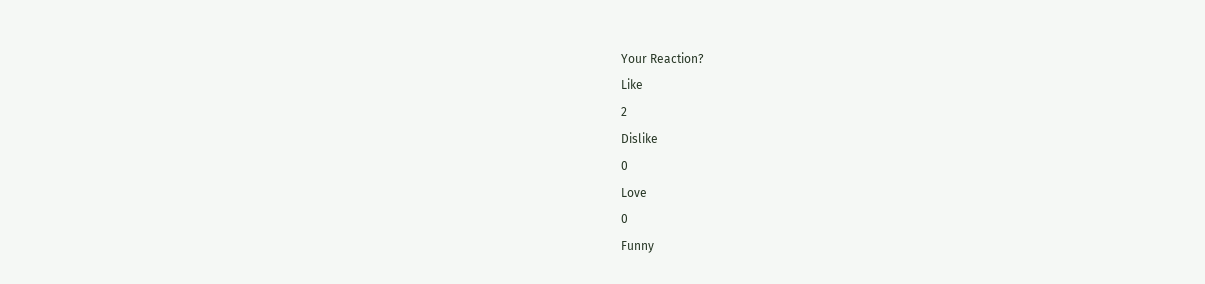Your Reaction?
Like
2
Dislike
0
Love
0
Funny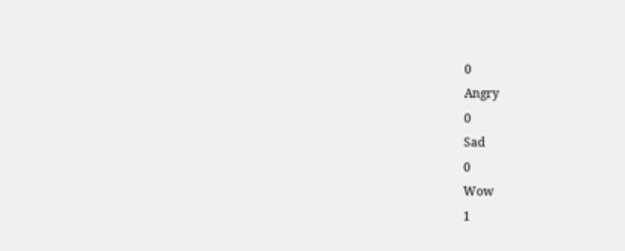0
Angry
0
Sad
0
Wow
1